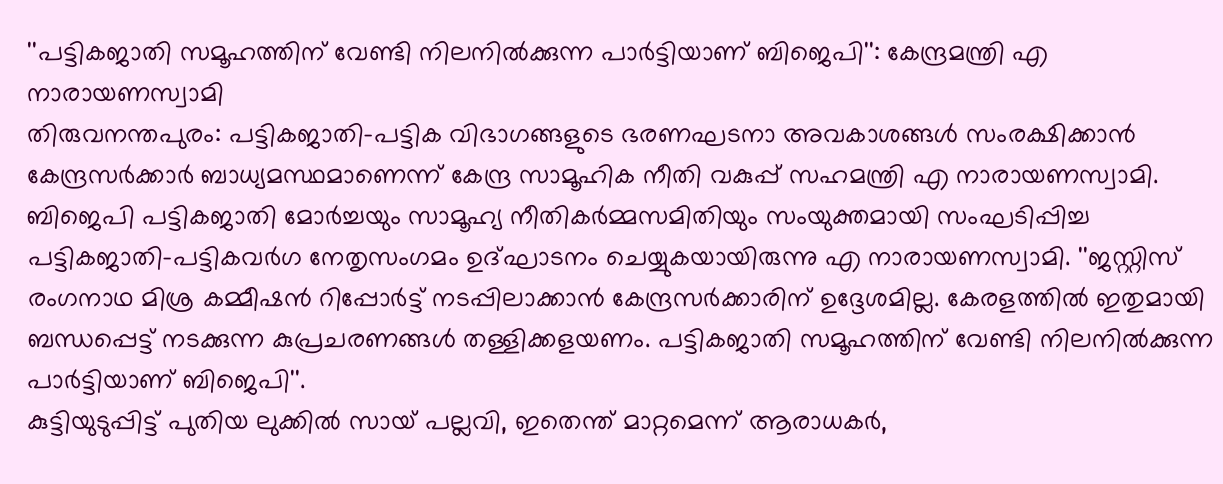''പട്ടികജാതി സമൂഹത്തിന് വേണ്ടി നിലനിൽക്കുന്ന പാർട്ടിയാണ് ബിജെപി'': കേന്ദ്രമന്ത്രി എ നാരായണസ്വാമി
തിരുവനന്തപുരം: പട്ടികജാതി-പട്ടിക വിഭാഗങ്ങളുടെ ഭരണഘടനാ അവകാശങ്ങൾ സംരക്ഷിക്കാൻ കേന്ദ്രസർക്കാർ ബാധ്യമസ്ഥമാണെന്ന് കേന്ദ്ര സാമൂഹിക നീതി വകുപ്പ് സഹമന്ത്രി എ നാരായണസ്വാമി. ബിജെപി പട്ടികജാതി മോർച്ചയും സാമൂഹ്യ നീതികർമ്മസമിതിയും സംയുക്തമായി സംഘടിപ്പിച്ച പട്ടികജാതി-പട്ടികവർഗ നേതൃസംഗമം ഉദ്ഘാടനം ചെയ്യുകയായിരുന്നു എ നാരായണസ്വാമി. ''ജസ്റ്റിസ് രംഗനാഥ മിശ്ര കമ്മീഷൻ റിപ്പോർട്ട് നടപ്പിലാക്കാൻ കേന്ദ്രസർക്കാരിന് ഉദ്ദേശമില്ല. കേരളത്തിൽ ഇതുമായി ബന്ധപ്പെട്ട് നടക്കുന്ന കുപ്രചരണങ്ങൾ തള്ളിക്കളയണം. പട്ടികജാതി സമൂഹത്തിന് വേണ്ടി നിലനിൽക്കുന്ന പാർട്ടിയാണ് ബിജെപി''.
കുട്ടിയുടുപ്പിട്ട് പുതിയ ലുക്കിൽ സായ് പല്ലവി, ഇതെന്ത് മാറ്റമെന്ന് ആരാധകർ,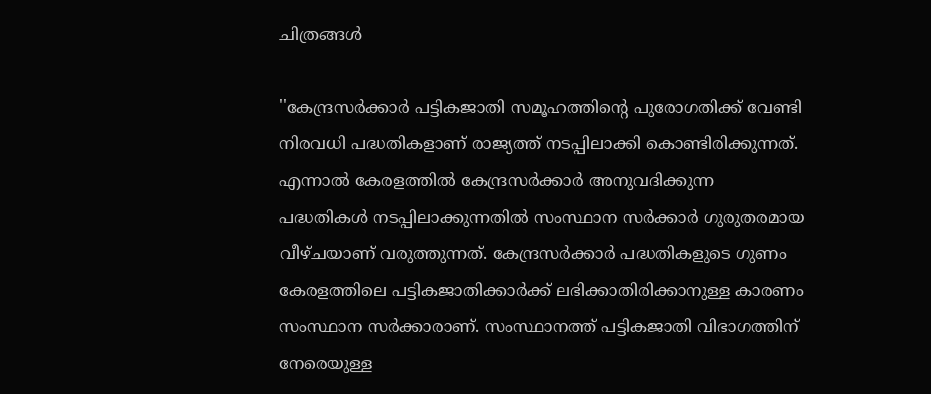ചിത്രങ്ങൾ

''കേന്ദ്രസർക്കാർ പട്ടികജാതി സമൂഹത്തിന്റെ പുരോഗതിക്ക് വേണ്ടി നിരവധി പദ്ധതികളാണ് രാജ്യത്ത് നടപ്പിലാക്കി കൊണ്ടിരിക്കുന്നത്. എന്നാൽ കേരളത്തിൽ കേന്ദ്രസർക്കാർ അനുവദിക്കുന്ന പദ്ധതികൾ നടപ്പിലാക്കുന്നതിൽ സംസ്ഥാന സർക്കാർ ഗുരുതരമായ വീഴ്ചയാണ് വരുത്തുന്നത്. കേന്ദ്രസർക്കാർ പദ്ധതികളുടെ ഗുണം കേരളത്തിലെ പട്ടികജാതിക്കാർക്ക് ലഭിക്കാതിരിക്കാനുള്ള കാരണം സംസ്ഥാന സർക്കാരാണ്. സംസ്ഥാനത്ത് പട്ടികജാതി വിഭാഗത്തിന് നേരെയുള്ള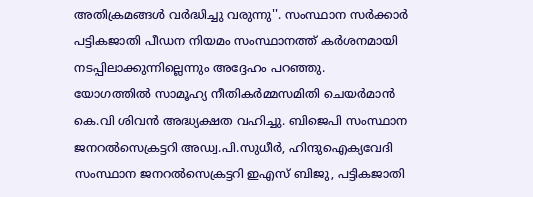അതിക്രമങ്ങൾ വർദ്ധിച്ചു വരുന്നു''. സംസ്ഥാന സർക്കാർ പട്ടികജാതി പീഡന നിയമം സംസ്ഥാനത്ത് കർശനമായി നടപ്പിലാക്കുന്നില്ലെന്നും അദ്ദേഹം പറഞ്ഞു.
യോഗത്തിൽ സാമൂഹ്യ നീതികർമ്മസമിതി ചെയർമാൻ കെ.വി ശിവൻ അദ്ധ്യക്ഷത വഹിച്ചു. ബിജെപി സംസ്ഥാന ജനറൽസെക്രട്ടറി അഡ്വ.പി.സുധീർ, ഹിന്ദുഐക്യവേദി സംസ്ഥാന ജനറൽസെക്രട്ടറി ഇഎസ് ബിജു, പട്ടികജാതി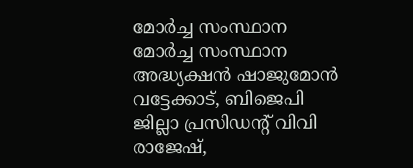മോർച്ച സംസ്ഥാന മോർച്ച സംസ്ഥാന അദ്ധ്യക്ഷൻ ഷാജുമോൻ വട്ടേക്കാട്, ബിജെപി ജില്ലാ പ്രസിഡന്റ് വിവി രാജേഷ്,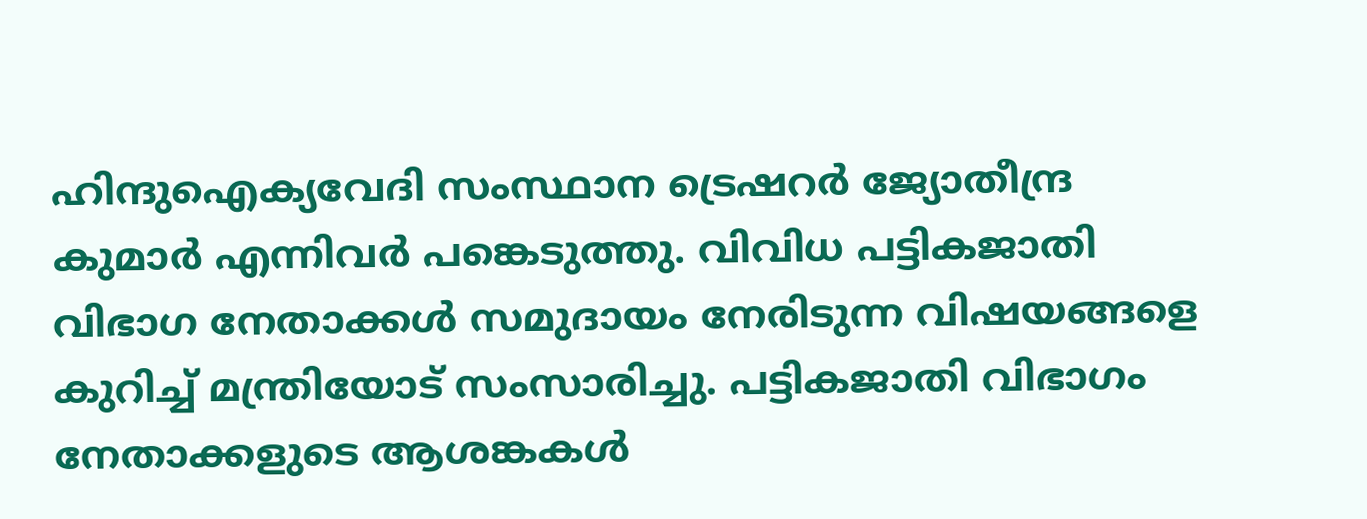ഹിന്ദുഐക്യവേദി സംസ്ഥാന ട്രെഷറർ ജ്യോതീന്ദ്ര കുമാർ എന്നിവർ പങ്കെടുത്തു. വിവിധ പട്ടികജാതി വിഭാഗ നേതാക്കൾ സമുദായം നേരിടുന്ന വിഷയങ്ങളെ കുറിച്ച് മന്ത്രിയോട് സംസാരിച്ചു. പട്ടികജാതി വിഭാഗം നേതാക്കളുടെ ആശങ്കകൾ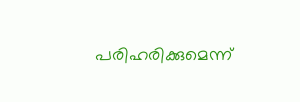പരിഹരിക്കുമെന്ന്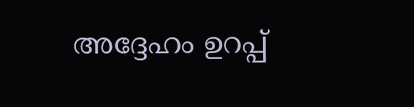അദ്ദേഹം ഉറപ്പ്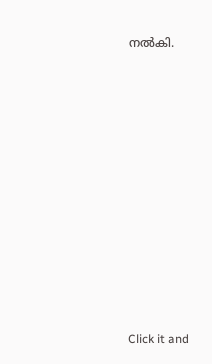നൽകി.












Click it and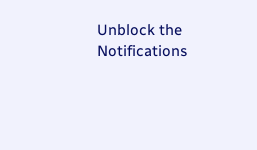Unblock the Notifications